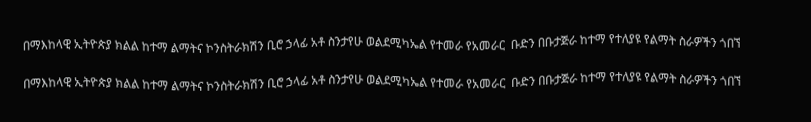በማእከላዊ ኢትዮጵያ ክልል ከተማ ልማትና ኮንስትራክሽን ቢሮ ኃላፊ አቶ ስንታየሁ ወልደሚካኤል የተመራ የአመራር  ቡድን በቡታጅራ ከተማ የተለያዩ የልማት ስራዎችን ጎበኘ

በማእከላዊ ኢትዮጵያ ክልል ከተማ ልማትና ኮንስትራክሽን ቢሮ ኃላፊ አቶ ስንታየሁ ወልደሚካኤል የተመራ የአመራር  ቡድን በቡታጅራ ከተማ የተለያዩ የልማት ስራዎችን ጎበኘ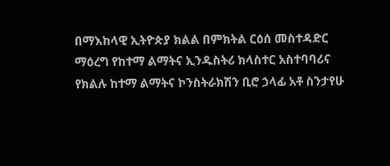በማእከላዊ ኢትዮጵያ ክልል በምክትል ርዕሰ መስተዳድር ማዕረግ የከተማ ልማትና ኢንዱስትሪ ክላስተር አስተባባሪና የክልሉ ከተማ ልማትና ኮንስትራክሽን ቢሮ ኃላፊ አቶ ስንታየሁ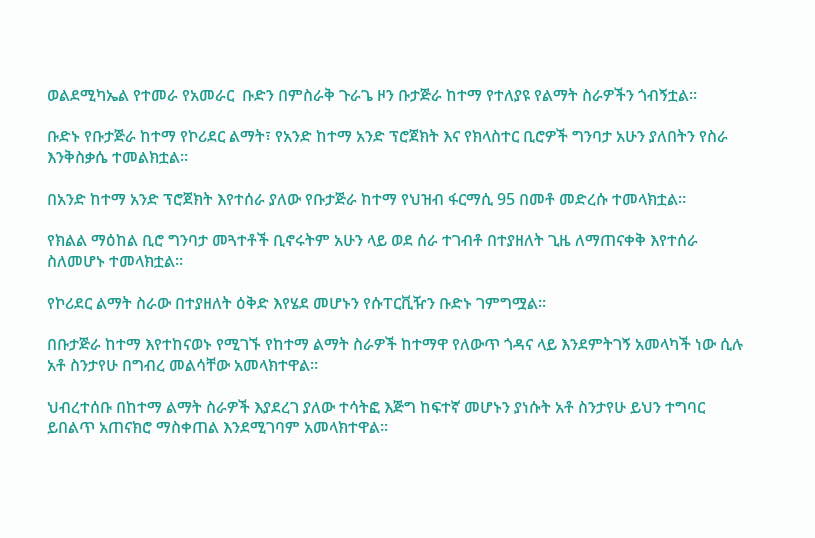ወልደሚካኤል የተመራ የአመራር  ቡድን በምስራቅ ጉራጌ ዞን ቡታጅራ ከተማ የተለያዩ የልማት ስራዎችን ጎብኝቷል፡፡

ቡድኑ የቡታጅራ ከተማ የኮሪደር ልማት፣ የአንድ ከተማ አንድ ፕሮጀክት እና የክላስተር ቢሮዎች ግንባታ አሁን ያለበትን የስራ እንቅስቃሴ ተመልክቷል።

በአንድ ከተማ አንድ ፕሮጀክት እየተሰራ ያለው የቡታጅራ ከተማ የህዝብ ፋርማሲ 95 በመቶ መድረሱ ተመላክቷል።

የክልል ማዕከል ቢሮ ግንባታ መጓተቶች ቢኖሩትም አሁን ላይ ወደ ሰራ ተገብቶ በተያዘለት ጊዜ ለማጠናቀቅ እየተሰራ ስለመሆኑ ተመላክቷል።

የኮሪደር ልማት ስራው በተያዘለት ዕቅድ እየሄደ መሆኑን የሱፐርቪዥን ቡድኑ ገምግሟል፡፡

በቡታጅራ ከተማ እየተከናወኑ የሚገኙ የከተማ ልማት ስራዎች ከተማዋ የለውጥ ጎዳና ላይ እንደምትገኝ አመላካች ነው ሲሉ አቶ ስንታየሁ በግብረ መልሳቸው አመላክተዋል።

ህብረተሰቡ በከተማ ልማት ስራዎች እያደረገ ያለው ተሳትፎ እጅግ ከፍተኛ መሆኑን ያነሱት አቶ ስንታየሁ ይህን ተግባር ይበልጥ አጠናክሮ ማስቀጠል እንደሚገባም አመላክተዋል።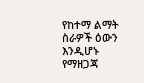የከተማ ልማት ስራዎች ዕውን እንዲሆኑ  የማዘጋጃ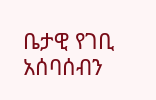ቤታዊ የገቢ አሰባሰብን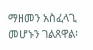ማዘመን አስፈላጊ መሆኑን ገልጸዋል፡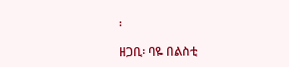፡

ዘጋቢ፡ ባዬ በልስቲ